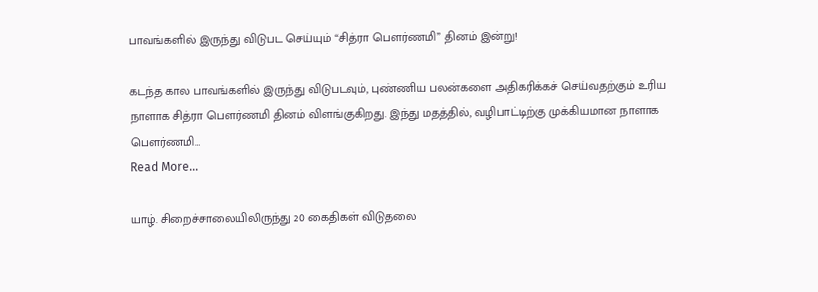பாவங்களில் இருந்து விடுபட செய்யும் “சித்ரா பௌர்ணமி” தினம் இன்று!

கடந்த கால பாவங்களில் இருந்து விடுபடவும், புண்ணிய பலன்களை அதிகரிக்கச் செய்வதற்கும் உரிய நாளாக சித்ரா பௌர்ணமி தினம் விளங்குகிறது. இந்து மதத்தில், வழிபாட்டிற்கு முக்கியமான நாளாக பௌர்ணமி…
Read More...

யாழ். சிறைச்சாலையிலிருந்து 20 கைதிகள் விடுதலை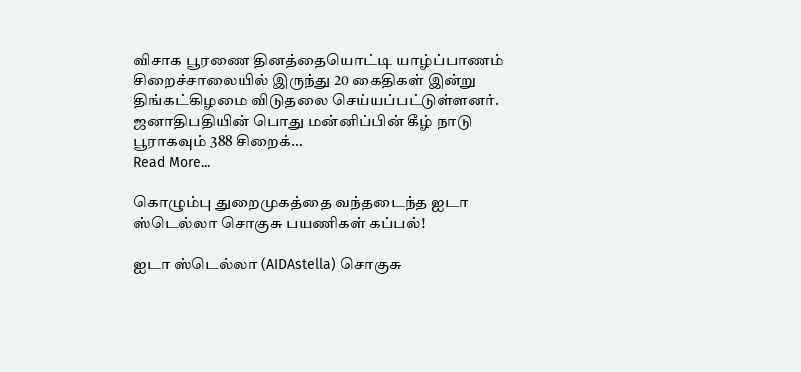விசாக பூரணை தினத்தையொட்டி யாழ்ப்பாணம் சிறைச்சாலையில் இருந்து 20 கைதிகள் இன்று திங்கட்கிழமை விடுதலை செய்யப்பட்டுள்ளனர். ஜனாதிபதியின் பொது மன்னிப்பின் கீழ் நாடு பூராகவும் 388 சிறைக்…
Read More...

கொழும்பு துறைமுகத்தை வந்தடைந்த ஐடா ஸ்டெல்லா சொகுசு பயணிகள் கப்பல்!

ஐடா ஸ்டெல்லா (AIDAstella) சொகுசு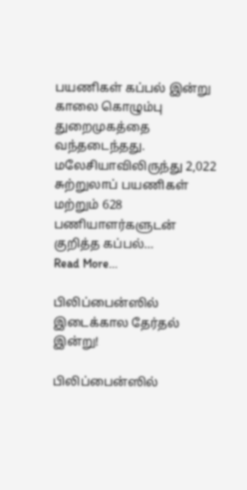பயணிகள் கப்பல் இன்று காலை கொழும்பு துறைமுகத்தை வந்தடைந்தது. மலேசியாவிலிருந்து 2,022 சுற்றுலாப் பயணிகள் மற்றும் 628 பணியாளர்களுடன் குறித்த கப்பல்…
Read More...

பிலிப்பைன்ஸில் இடைக்கால தேர்தல் இன்று!

பிலிப்பைன்ஸில்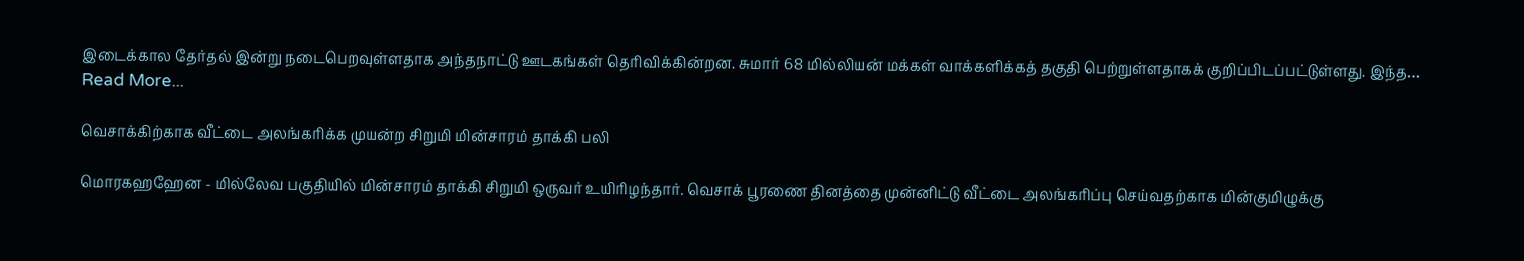இடைக்கால தேர்தல் இன்று நடைபெறவுள்ளதாக அந்தநாட்டு ஊடகங்கள் தெரிவிக்கின்றன. சுமார் 68 மில்லியன் மக்கள் வாக்களிக்கத் தகுதி பெற்றுள்ளதாகக் குறிப்பிடப்பட்டுள்ளது. இந்த…
Read More...

வெசாக்கிற்காக வீட்டை அலங்கரிக்க முயன்ற சிறுமி மின்சாரம் தாக்கி பலி

மொரகஹஹேன - மில்லேவ பகுதியில் மின்சாரம் தாக்கி சிறுமி ஒருவர் உயிரிழந்தார். வெசாக் பூரணை தினத்தை முன்னிட்டு வீட்டை அலங்கரிப்பு செய்வதற்காக மின்குமிழுக்கு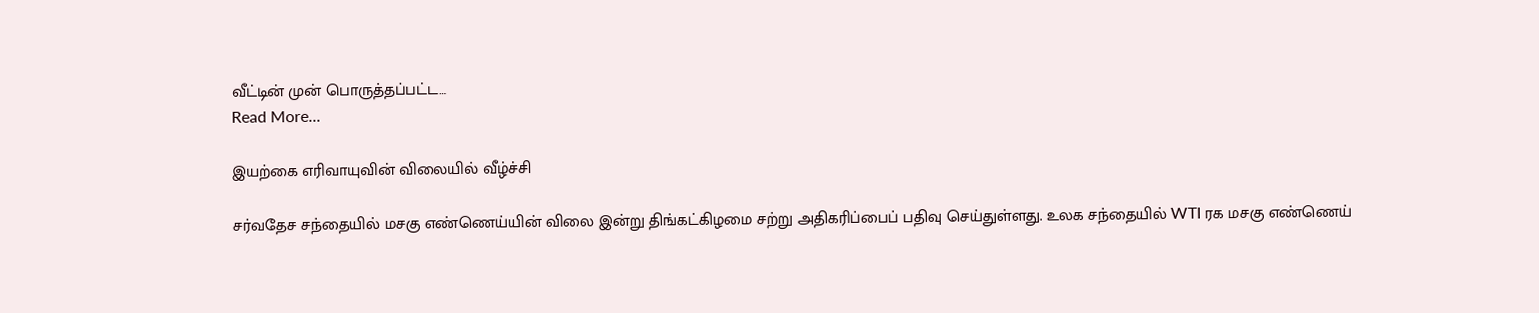வீட்டின் முன் பொருத்தப்பட்ட…
Read More...

இயற்கை எரிவாயுவின் விலையில் வீழ்ச்சி

சர்வதேச சந்தையில் மசகு எண்ணெய்யின் விலை இன்று திங்கட்கிழமை சற்று அதிகரிப்பைப் பதிவு செய்துள்ளது. உலக சந்தையில் WTI ரக மசகு எண்ணெய்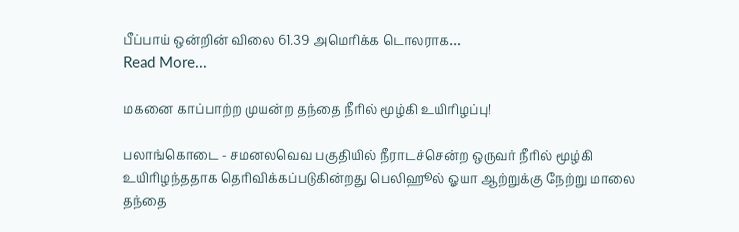பீப்பாய் ஒன்றின் விலை 61.39 அமெரிக்க டொலராக…
Read More...

மகனை காப்பாற்ற முயன்ற தந்தை நீரில் மூழ்கி உயிரிழப்பு!

பலாங்கொடை - சமனலவெவ பகுதியில் நீராடச்சென்ற ஒருவர் நீரில் மூழ்கி உயிரிழந்ததாக தெரிவிக்கப்படுகின்றது பெலிஹூல் ஓயா ஆற்றுக்கு நேற்று மாலை தந்தை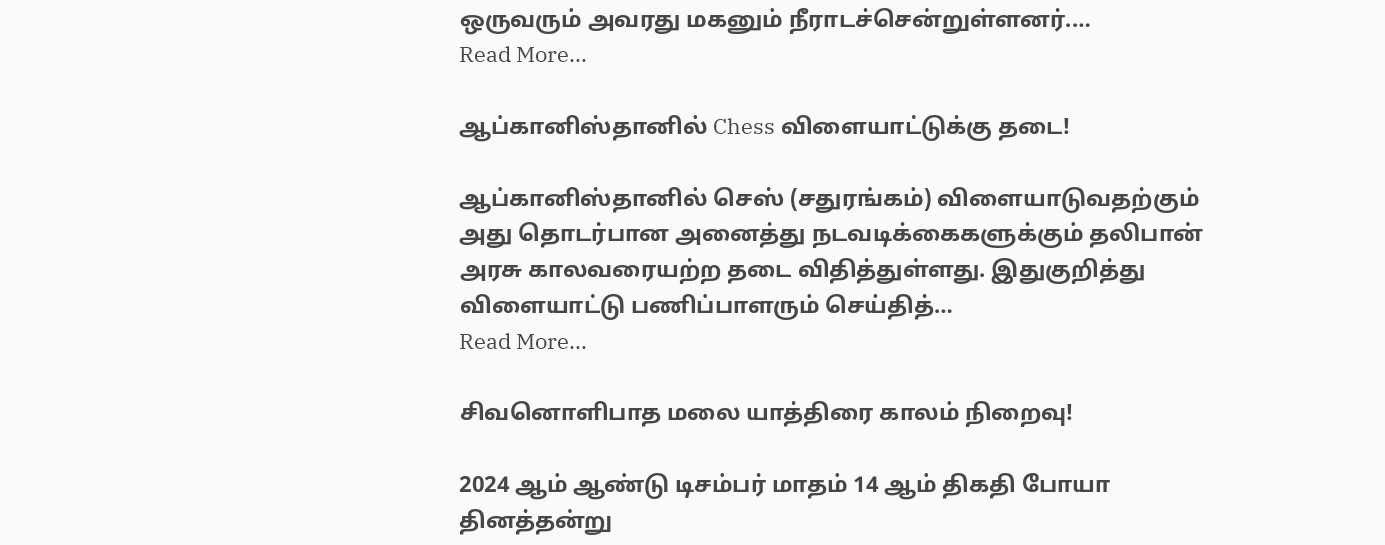ஒருவரும் அவரது மகனும் நீராடச்சென்றுள்ளனர்.…
Read More...

ஆப்கானிஸ்தானில் Chess விளையாட்டுக்கு தடை!

ஆப்கானிஸ்தானில் செஸ் (சதுரங்கம்) விளையாடுவதற்கும் அது தொடர்பான அனைத்து நடவடிக்கைகளுக்கும் தலிபான் அரசு காலவரையற்ற தடை விதித்துள்ளது. இதுகுறித்து விளையாட்டு பணிப்பாளரும் செய்தித்…
Read More...

சிவனொளிபாத மலை யாத்திரை காலம் நிறைவு!

2024 ஆம் ஆண்டு டிசம்பர் மாதம் 14 ஆம் திகதி போயா தினத்தன்று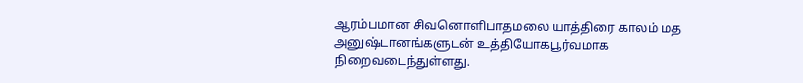ஆரம்பமான சிவனொளிபாதமலை யாத்திரை காலம் மத அனுஷ்டானங்களுடன் உத்தியோகபூர்வமாக நிறைவடைந்துள்ளது.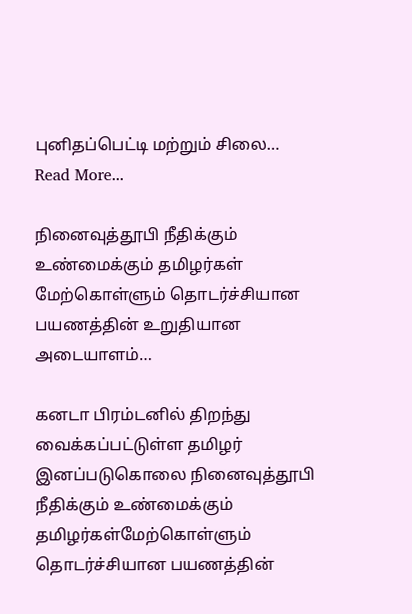புனிதப்பெட்டி மற்றும் சிலை…
Read More...

நினைவுத்தூபி நீதிக்கும் உண்மைக்கும் தமிழர்கள் மேற்கொள்ளும் தொடர்ச்சியான பயணத்தின் உறுதியான அடையாளம்…

கனடா பிரம்டனில் திறந்து வைக்கப்பட்டுள்ள தமிழர் இனப்படுகொலை நினைவுத்தூபி நீதிக்கும் உண்மைக்கும் தமிழர்கள்மேற்கொள்ளும் தொடர்ச்சியான பயணத்தின்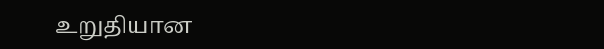உறுதியான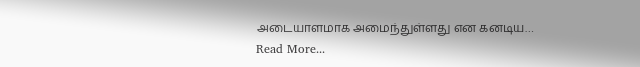அடையாளமாக அமைந்துள்ளது என கனடிய…
Read More...